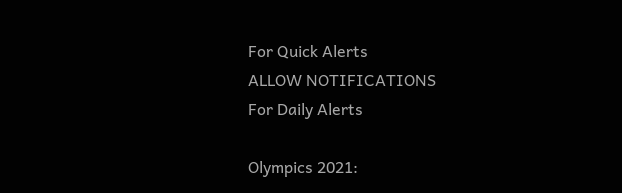For Quick Alerts
ALLOW NOTIFICATIONS
For Daily Alerts

Olympics 2021: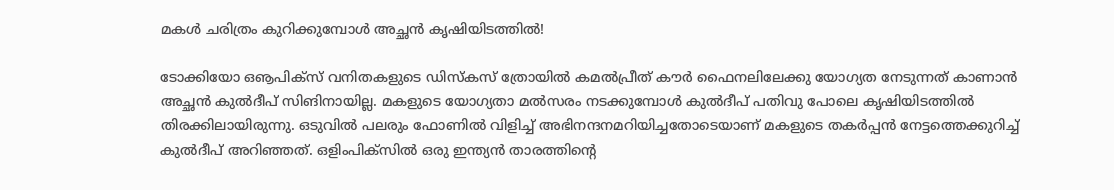മകള്‍ ചരിത്രം കുറിക്കുമ്പോള്‍ അച്ഛന്‍ കൃഷിയിടത്തില്‍!

ടോക്കിയോ ഒൡപിക്‌സ് വനിതകളുടെ ഡിസ്‌കസ് ത്രോയില്‍ കമല്‍പ്രീത് കൗര്‍ ഫൈനലിലേക്കു യോഗ്യത നേടുന്നത് കാണാന്‍ അച്ഛന്‍ കുല്‍ദീപ് സിങിനായില്ല. മകളുടെ യോഗ്യതാ മല്‍സരം നടക്കുമ്പോള്‍ കുല്‍ദീപ് പതിവു പോലെ കൃഷിയിടത്തില്‍ തിരക്കിലായിരുന്നു. ഒടുവില്‍ പലരും ഫോണില്‍ വിളിച്ച് അഭിനന്ദനമറിയിച്ചതോടെയാണ് മകളുടെ തകര്‍പ്പന്‍ നേട്ടത്തെക്കുറിച്ച് കുല്‍ദീപ് അറിഞ്ഞത്. ഒളിംപിക്‌സില്‍ ഒരു ഇന്ത്യന്‍ താരത്തിന്റെ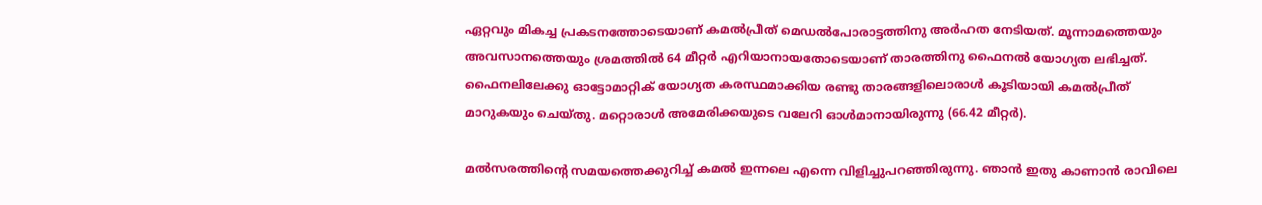ഏറ്റവും മികച്ച പ്രകടനത്തോടെയാണ് കമല്‍പ്രീത് മെഡല്‍പോരാട്ടത്തിനു അര്‍ഹത നേടിയത്. മൂന്നാമത്തെയും അവസാനത്തെയും ശ്രമത്തില്‍ 64 മീറ്റര്‍ എറിയാനായതോടെയാണ് താരത്തിനു ഫൈനല്‍ യോഗ്യത ലഭിച്ചത്. ഫൈനലിലേക്കു ഓട്ടോമാറ്റിക് യോഗ്യത കരസ്ഥമാക്കിയ രണ്ടു താരങ്ങളിലൊരാള്‍ കൂടിയായി കമല്‍പ്രീത് മാറുകയും ചെയ്തു. മറ്റൊരാള്‍ അമേരിക്കയുടെ വലേറി ഓള്‍മാനായിരുന്നു (66.42 മീറ്റര്‍).

മല്‍സരത്തിന്റെ സമയത്തെക്കുറിച്ച് കമല്‍ ഇന്നലെ എന്നെ വിളിച്ചുപറഞ്ഞിരുന്നു. ഞാന്‍ ഇതു കാണാന്‍ രാവിലെ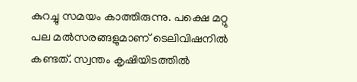കുറച്ചു സമയം കാത്തിരുന്നു. പക്ഷെ മറ്റു പല മല്‍സരങ്ങളുമാണ് ടെലിവിഷനില്‍ കണ്ടത്. സ്വന്തം കൃഷിയിടത്തില്‍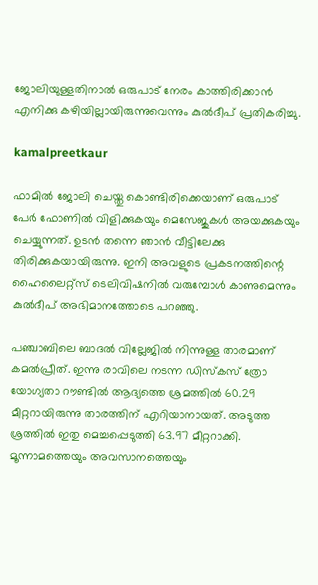ജോലിയുള്ളതിനാല്‍ ഒരുപാട് നേരം കാത്തിരിക്കാന്‍ എനിക്കു കഴിയില്ലായിരുന്നുവെന്നും കുല്‍ദീപ് പ്രതികരിച്ചു.

kamalpreetkaur

ഫാമില്‍ ജോലി ചെയ്തു കൊണ്ടിരിക്കെയാണ് ഒരുപാട് പേര്‍ ഫോണില്‍ വിളിക്കുകയും മെസേജുകള്‍ അയക്കുകയും ചെയ്യുന്നത്. ഉടന്‍ തന്നെ ഞാന്‍ വീട്ടിലേക്കു തിരിക്കുകയായിരുന്നു. ഇനി അവളുടെ പ്രകടനത്തിന്റെ ഹൈലൈറ്റ്‌സ് ടെലിവിഷനില്‍ വരുമ്പോള്‍ കാണുമെന്നും കുല്‍ദീപ് അഭിമാനത്തോടെ പറഞ്ഞു.

പഞ്ചാബിലെ ബാദല്‍ വില്ലേജില്‍ നിന്നുള്ള താരമാണ് കമല്‍പ്രീത്. ഇന്നു രാവിലെ നടന്ന ഡിസ്‌കസ് ത്രോ യോഗ്യതാ റൗണ്ടില്‍ ആദ്യത്തെ ശ്രമത്തില്‍ 60.29 മീറ്ററായിരുന്നു താരത്തിന് എറിയാനായത്. അടുത്ത ശ്രത്തില്‍ ഇതു മെച്ചപ്പെടുത്തി 63.97 മീറ്ററാക്കി. മൂന്നാമത്തെയും അവസാനത്തെയും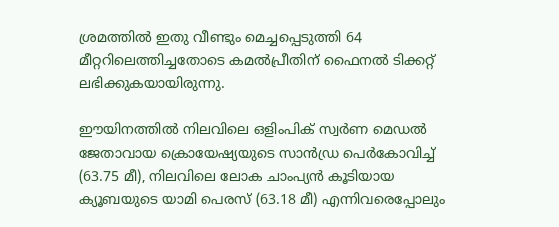ശ്രമത്തില്‍ ഇതു വീണ്ടും മെച്ചപ്പെടുത്തി 64 മീറ്ററിലെത്തിച്ചതോടെ കമല്‍പ്രീതിന് ഫൈനല്‍ ടിക്കറ്റ് ലഭിക്കുകയായിരുന്നു.

ഈയിനത്തില്‍ നിലവിലെ ഒളിംപിക് സ്വര്‍ണ മെഡല്‍ ജേതാവായ ക്രൊയേഷ്യയുടെ സാന്‍ഡ്ര പെര്‍കോവിച്ച് (63.75 മീ), നിലവിലെ ലോക ചാംപ്യന്‍ കൂടിയായ ക്യൂബയുടെ യാമി പെരസ് (63.18 മീ) എന്നിവരെപ്പോലും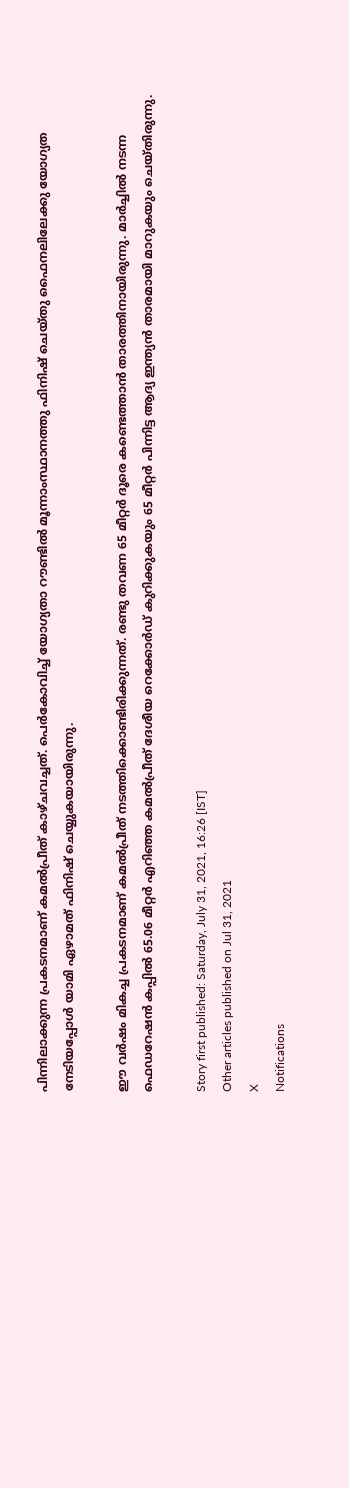പിന്നിലാക്കുന്ന പ്രകടനമാണ് കമല്‍പ്രീത് കാഴ്ചവച്ചത്. പെര്‍കോവിച്ച് യോഗ്യതാ റൗണ്ടില്‍ മൂന്നാംസ്ഥാനത്തു ഫിനിഷ് ചെയ്തു ഫൈനലിലേക്കു യോഗ്യത നേടിയപ്പോള്‍ യാമി ഏഴാമത് ഫിനിഷ് ചെയ്യുകയായിരുന്നു.

ഈ വര്‍ഷം മികച്ച പ്രകടനമാണ് കമല്‍പ്രീത് നടത്തിക്കൊണ്ടിരിക്കുന്നത്. രണ്ടു തവണ 65 മീറ്റര്‍ ദൂരെ കണ്ടെത്താന്‍ താരത്തിനായിരുന്നു. മാര്‍ച്ചില്‍ നടന്ന ഫെഡറേഷന്‍ കപ്പില്‍ 65.06 മീറ്റര്‍ എറിഞ്ഞ കമല്‍പ്രീത് ദേശീയ റെക്കോര്‍ഡ് കുറിക്കുകയും 65 മീറ്റര്‍ പിന്നിട്ട ആദ്യ ഇന്ത്യന്‍ താരമായി മാറുകയും ചെയ്തിരുന്നു.

Story first published: Saturday, July 31, 2021, 16:26 [IST]
Other articles published on Jul 31, 2021
X
Notifications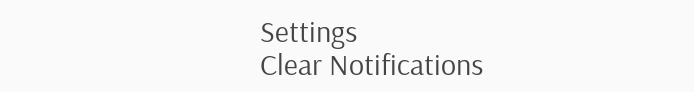Settings
Clear Notifications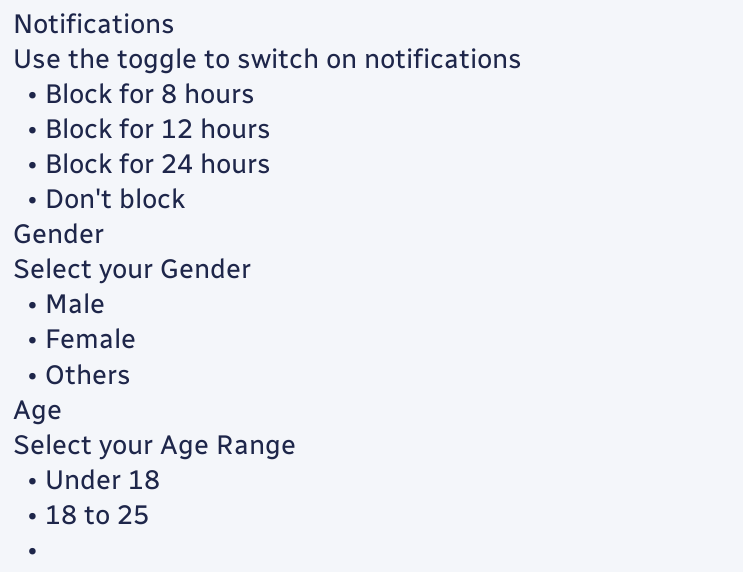Notifications
Use the toggle to switch on notifications
  • Block for 8 hours
  • Block for 12 hours
  • Block for 24 hours
  • Don't block
Gender
Select your Gender
  • Male
  • Female
  • Others
Age
Select your Age Range
  • Under 18
  • 18 to 25
  •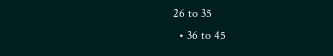26 to 35
  • 36 to 45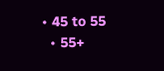• 45 to 55
  • 55+